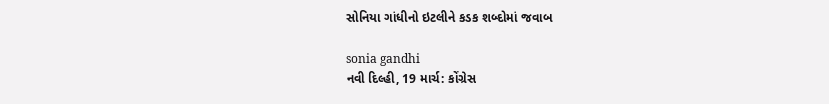સોનિયા ગાંધીનો ઇટલીને કડક શબ્દોમાં જવાબ

sonia gandhi
નવી દિલ્હી, 19 માર્ચ: કોંગ્રેસ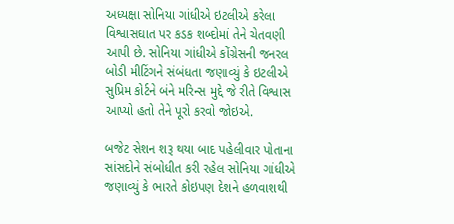અધ્યક્ષા સોનિયા ગાંધીએ ઇટલીએ કરેલા વિશ્વાસઘાત પર કડક શબ્દોમાં તેને ચેતવણી આપી છે. સોનિયા ગાંધીએ કોંગ્રેસની જનરલ બોડી મીટિંગને સંબંધતા જણાવ્યું કે ઇટલીએ સુપ્રિમ કોર્ટને બંને મરિન્સ મુદ્દે જે રીતે વિશ્વાસ આપ્યો હતો તેને પૂરો કરવો જોઇએ.

બજેટ સેશન શરૂ થયા બાદ પહેલીવાર પોતાના સાંસદોને સંબોધીત કરી રહેલ સોનિયા ગાંધીએ જણાવ્યું કે ભારતે કોઇપણ દેશને હળવાશથી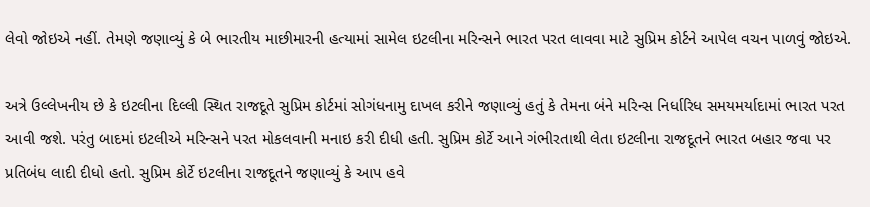લેવો જોઇએ નહીં. તેમણે જણાવ્યું કે બે ભારતીય માછીમારની હત્યામાં સામેલ ઇટલીના મરિન્સને ભારત પરત લાવવા માટે સુપ્રિમ કોર્ટને આપેલ વચન પાળવું જોઇએ.

અત્રે ઉલ્લેખનીય છે કે ઇટલીના દિલ્લી સ્થિત રાજદૂતે સુપ્રિમ કોર્ટમાં સોગંધનામુ દાખલ કરીને જણાવ્યું હતું કે તેમના બંને મરિન્સ નિર્ધારિધ સમયમર્યાદામાં ભારત પરત આવી જશે. પરંતુ બાદમાં ઇટલીએ મરિન્સને પરત મોકલવાની મનાઇ કરી દીધી હતી. સુપ્રિમ કોર્ટે આને ગંભીરતાથી લેતા ઇટલીના રાજદૂતને ભારત બહાર જવા પર પ્રતિબંધ લાદી દીધો હતો. સુપ્રિમ કોર્ટે ઇટલીના રાજદૂતને જણાવ્યું કે આપ હવે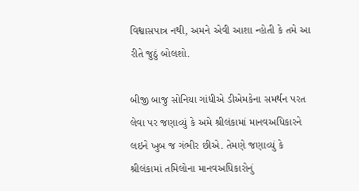વિશ્વાસપાત્ર નથી, અમને એવી આશા ન્હોતી કે તમે આ રીતે જુઠું બોલશો.

બીજી બાજુ સોનિયા ગાંધીએ ડીએમકેના સમર્થન પરત લેવા પર જણાવ્યું કે અમે શ્રીલંકામાં માનવઅધિકારને લઇને ખુબ જ ગંભીર છીએ. તેમણે જણાવ્યું કે શ્રીલંકામાં તમિલોના માનવઅધિકારોનું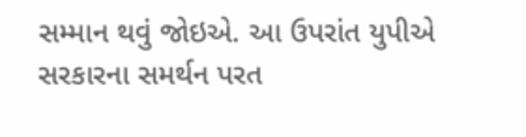સમ્માન થવું જોઇએ. આ ઉપરાંત યુપીએ સરકારના સમર્થન પરત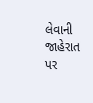લેવાની જાહેરાત પર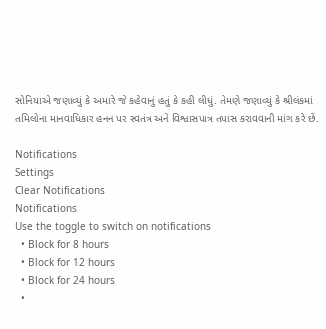સોનિયાએ જણાવ્યું કે અમારે જે કહેવાનું હતું કે કહી લીધું. તેમણે જણાવ્યું કે શ્રીલંકમાં તમિલોના માનવાધિકાર હનન પર સ્વતંત્ર અને વિશ્વાસપાત્ર તપાસ કરાવવાની માંગ કરે છે.

Notifications
Settings
Clear Notifications
Notifications
Use the toggle to switch on notifications
  • Block for 8 hours
  • Block for 12 hours
  • Block for 24 hours
  •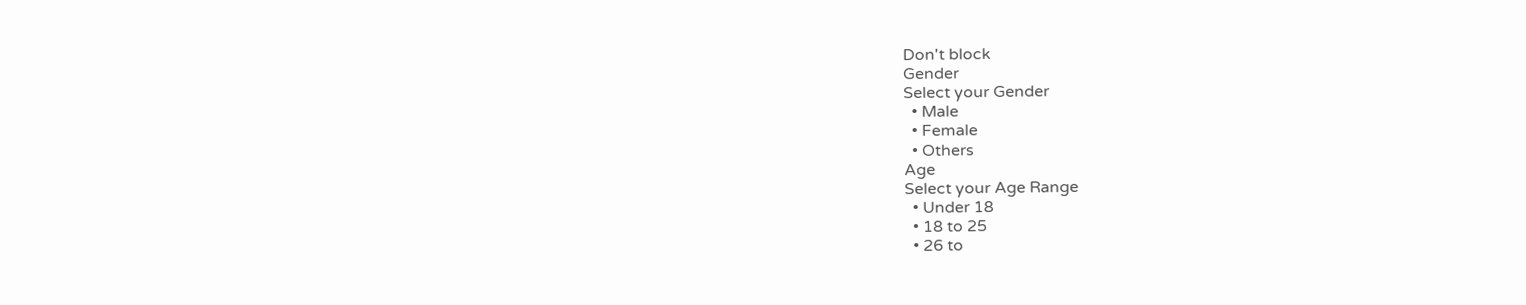Don't block
Gender
Select your Gender
  • Male
  • Female
  • Others
Age
Select your Age Range
  • Under 18
  • 18 to 25
  • 26 to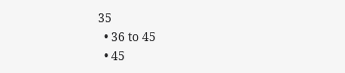35
  • 36 to 45
  • 45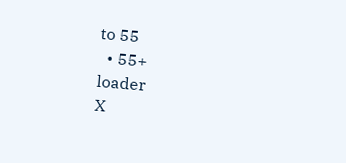to 55
  • 55+
loader
X